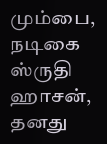மும்பை,
நடிகை ஸ்ருதி ஹாசன், தனது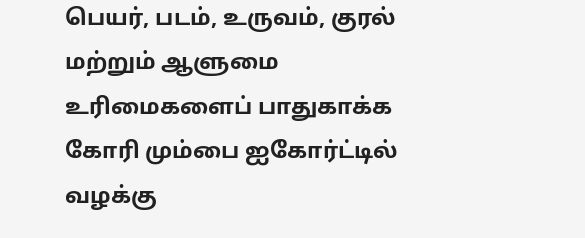பெயர், படம், உருவம், குரல் மற்றும் ஆளுமை உரிமைகளைப் பாதுகாக்க கோரி மும்பை ஐகோர்ட்டில் வழக்கு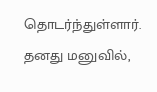தொடர்ந்துள்ளார்.
தனது மனுவில்,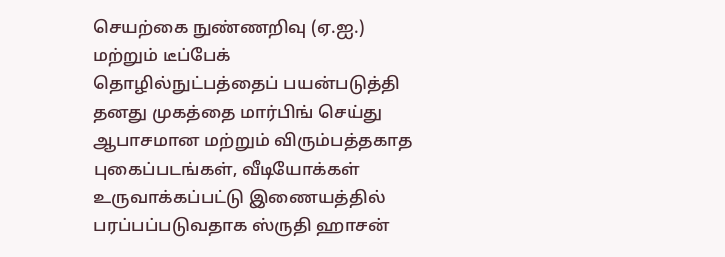செயற்கை நுண்ணறிவு (ஏ.ஐ.) மற்றும் டீப்பேக் தொழில்நுட்பத்தைப் பயன்படுத்தி தனது முகத்தை மார்பிங் செய்து ஆபாசமான மற்றும் விரும்பத்தகாத புகைப்படங்கள், வீடியோக்கள் உருவாக்கப்பட்டு இணையத்தில் பரப்பப்படுவதாக ஸ்ருதி ஹாசன்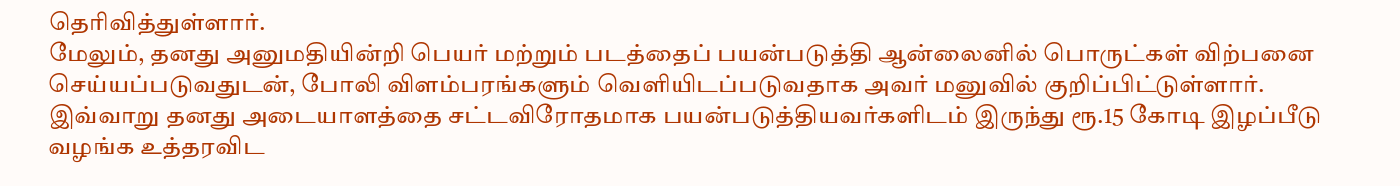தெரிவித்துள்ளார்.
மேலும், தனது அனுமதியின்றி பெயர் மற்றும் படத்தைப் பயன்படுத்தி ஆன்லைனில் பொருட்கள் விற்பனை செய்யப்படுவதுடன், போலி விளம்பரங்களும் வெளியிடப்படுவதாக அவர் மனுவில் குறிப்பிட்டுள்ளார்.
இவ்வாறு தனது அடையாளத்தை சட்டவிரோதமாக பயன்படுத்தியவர்களிடம் இருந்து ரூ.15 கோடி இழப்பீடு வழங்க உத்தரவிட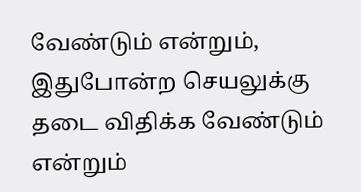வேண்டும் என்றும், இதுபோன்ற செயலுக்கு தடை விதிக்க வேண்டும் என்றும்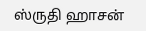ஸ்ருதி ஹாசன்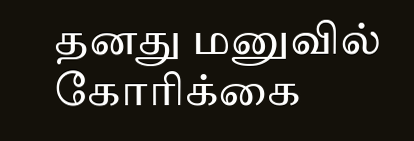தனது மனுவில் கோரிக்கை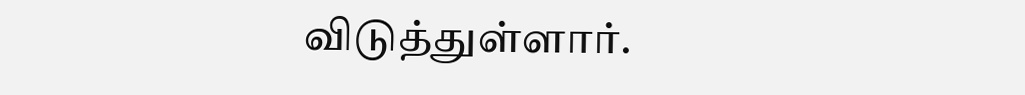விடுத்துள்ளார்.